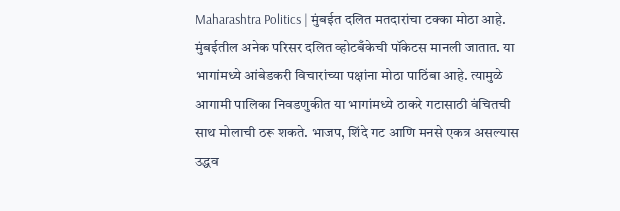Maharashtra Politics | मुंबईत दलित मतदारांचा टक्का मोठा आहे. मुंबईतील अनेक परिसर दलित व्होटबँकेची पॉकेटस मानली जातात. या भागांमध्ये आंबेडकरी विचारांच्या पक्षांना मोठा पाठिंबा आहे. त्यामुळे आगामी पालिका निवडणुकीत या भागांमध्ये ठाकरे गटासाठी वंचितची साथ मोलाची ठरू शकते. भाजप, शिंदे गट आणि मनसे एकत्र असल्यास उद्धव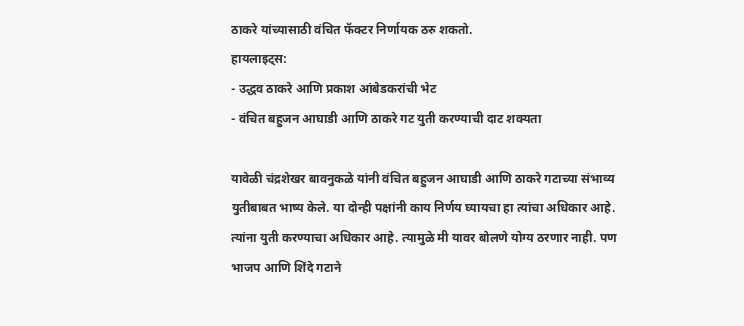ठाकरे यांच्यासाठी वंचित फॅक्टर निर्णायक ठरु शकतो.
हायलाइट्स:
- उद्धव ठाकरे आणि प्रकाश आंबेडकरांची भेट
- वंचित बहुजन आघाडी आणि ठाकरे गट युती करण्याची दाट शक्यता

यावेळी चंद्रशेखर बावनुकळे यांनी वंचित बहुजन आघाडी आणि ठाकरे गटाच्या संभाव्य युतीबाबत भाष्य केले. या दोन्ही पक्षांनी काय निर्णय घ्यायचा हा त्यांचा अधिकार आहे. त्यांना युती करण्याचा अधिकार आहे. त्यामुळे मी यावर बोलणे योग्य ठरणार नाही. पण भाजप आणि शिंदे गटाने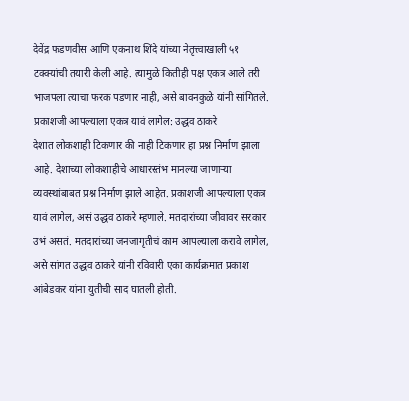देवेंद्र फडणवीस आणि एकनाथ शिंदे यांच्या नेतृत्त्वाखाली ५१ टक्क्यांची तयारी केली आहे. त्यामुळे कितीही पक्ष एकत्र आले तरी भाजपला त्याचा फरक पडणार नाही, असे बावनकुळे यांनी सांगितले.
प्रकाशजी आपल्याला एकत्र यावं लागेल: उद्धव ठाकरे
देशात लोकशाही टिकणार की नाही टिकणार हा प्रश्न निर्माण झाला आहे. देशाच्या लोकशाहीचे आधारस्तंभ मानल्या जाणाऱ्या व्यवस्थांबाबत प्रश्न निर्माण झाले आहेत. प्रकाशजी आपल्याला एकत्र यावं लागेल, असं उद्धव ठाकरे म्हणाले. मतदारांच्या जीवावर सरकार उभं असतं. मतदारांच्या जनजागृतीचं काम आपल्याला करावे लागेल, असे सांगत उद्धव ठाकरे यांनी रविवारी एका कार्यक्रमात प्रकाश आंबेडकर यांना युतीची साद घातली होती.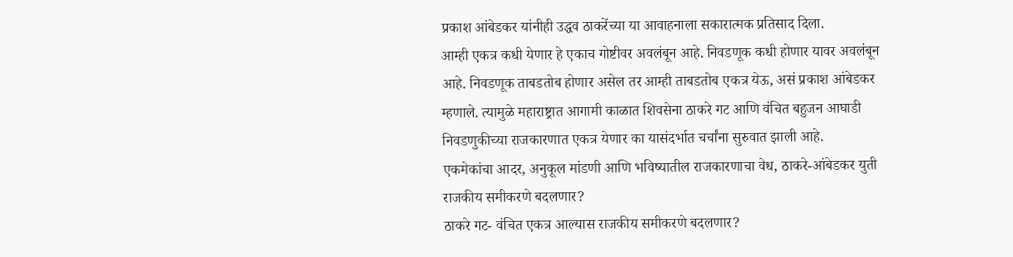प्रकाश आंबेडकर यांनीही उद्धव ठाकरेंच्या या आवाहनाला सकारात्मक प्रतिसाद दिला.
आम्ही एकत्र कधी येणार हे एकाच गोष्टीवर अवलंबून आहे. निवडणूक कधी होणार यावर अवलंबून आहे. निवडणूक ताबडतोब होणार असेल तर आम्ही ताबडतोब एकत्र येऊ, असं प्रकाश आंबेडकर म्हणाले. त्यामुळे महाराष्ट्रात आगामी काळात शिवसेना ठाकरे गट आणि वंचित बहुजन आघाडी निवडणुकीच्या राजकारणात एकत्र येणार का यासंदर्भात चर्चांना सुरुवात झाली आहे.
एकमेकांचा आदर, अनुकूल मांडणी आणि भविष्यातील राजकारणाचा वेध, ठाकरे-आंबेडकर युती राजकीय समीकरणे बदलणार?
ठाकरे गट- वंचित एकत्र आल्यास राजकीय समीकरणे बदलणार?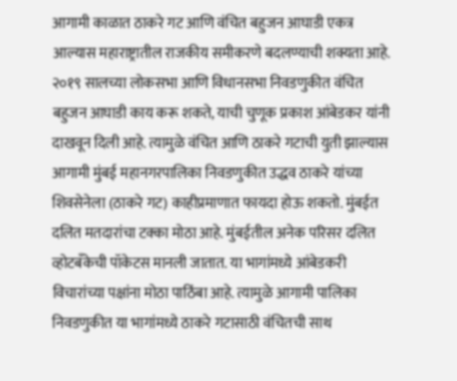आगामी काळात ठाकरे गट आणि वंचित बहुजन आघाडी एकत्र आल्यास महाराष्ट्रातील राजकीय समीकरणे बदलण्याची शक्यता आहे. २०१९ सालच्या लोकसभा आणि विधानसभा निवडणुकीत वंचित बहुजन आघाडी काय करू शकते, याची चुणूक प्रकाश आंबेडकर यांनी दाखवून दिली आहे. त्यामुळे वंचित आणि ठाकरे गटाची युती झाल्यास आगामी मुंबई महानगरपालिका निवडणुकीत उद्धव ठाकरे यांच्या शिवसेनेला (ठाकरे गट) काहीप्रमाणात फायदा होऊ शकतो. मुंबईत दलित मतदारांचा टक्का मोठा आहे. मुंबईतील अनेक परिसर दलित व्होटबँकेची पॉकेटस मानली जातात. या भागांमध्ये आंबेडकरी विचारांच्या पक्षांना मोठा पाठिंबा आहे. त्यामुळे आगामी पालिका निवडणुकीत या भागांमध्ये ठाकरे गटासाठी वंचितची साथ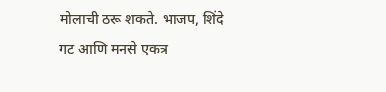मोलाची ठरू शकते. भाजप, शिंदे गट आणि मनसे एकत्र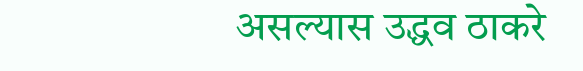असल्यास उद्धव ठाकरे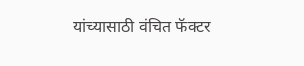यांच्यासाठी वंचित फॅक्टर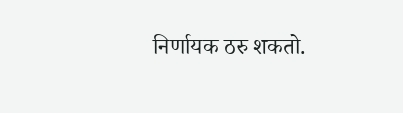निर्णायक ठरु शकतो.